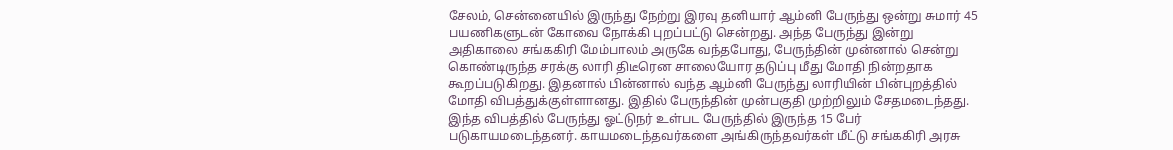சேலம், சென்னையில் இருந்து நேற்று இரவு தனியார் ஆம்னி பேருந்து ஒன்று சுமார் 45 பயணிகளுடன் கோவை நோக்கி புறப்பட்டு சென்றது. அந்த பேருந்து இன்று அதிகாலை சங்ககிரி மேம்பாலம் அருகே வந்தபோது, பேருந்தின் முன்னால் சென்று கொண்டிருந்த சரக்கு லாரி திடீரென சாலையோர தடுப்பு மீது மோதி நின்றதாக கூறப்படுகிறது. இதனால் பின்னால் வந்த ஆம்னி பேருந்து லாரியின் பின்புறத்தில் மோதி விபத்துக்குள்ளானது. இதில் பேருந்தின் முன்பகுதி முற்றிலும் சேதமடைந்தது. இந்த விபத்தில் பேருந்து ஓட்டுநர் உள்பட பேருந்தில் இருந்த 15 பேர் படுகாயமடைந்தனர். காயமடைந்தவர்களை அங்கிருந்தவர்கள் மீட்டு சங்ககிரி அரசு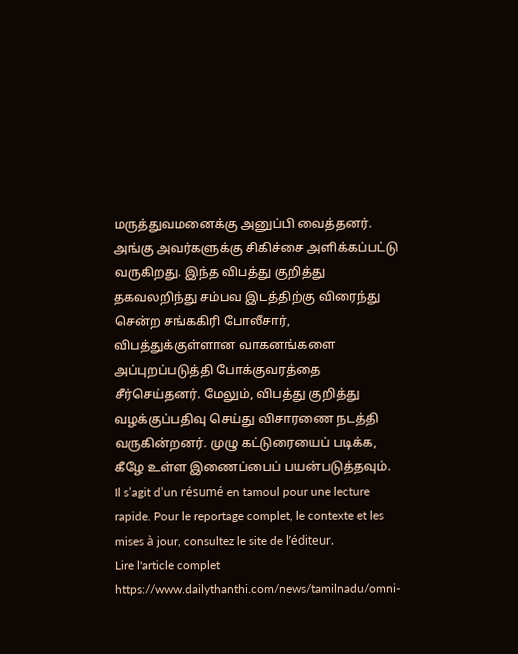மருத்துவமனைக்கு அனுப்பி வைத்தனர். அங்கு அவர்களுக்கு சிகிச்சை அளிக்கப்பட்டு வருகிறது. இந்த விபத்து குறித்து தகவலறிந்து சம்பவ இடத்திற்கு விரைந்து சென்ற சங்ககிரி போலீசார், விபத்துக்குள்ளான வாகனங்களை அப்புறப்படுத்தி போக்குவரத்தை சீர்செய்தனர். மேலும், விபத்து குறித்து வழக்குப்பதிவு செய்து விசாரணை நடத்தி வருகின்றனர். முழு கட்டுரையைப் படிக்க, கீழே உள்ள இணைப்பைப் பயன்படுத்தவும்.
Il s’agit d’un résumé en tamoul pour une lecture rapide. Pour le reportage complet, le contexte et les mises à jour, consultez le site de l’éditeur.
Lire l'article complet
https://www.dailythanthi.com/news/tamilnadu/omni-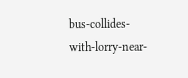bus-collides-with-lorry-near-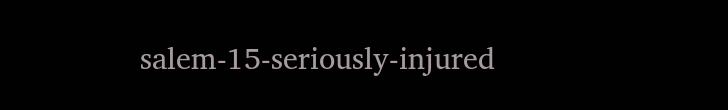salem-15-seriously-injured